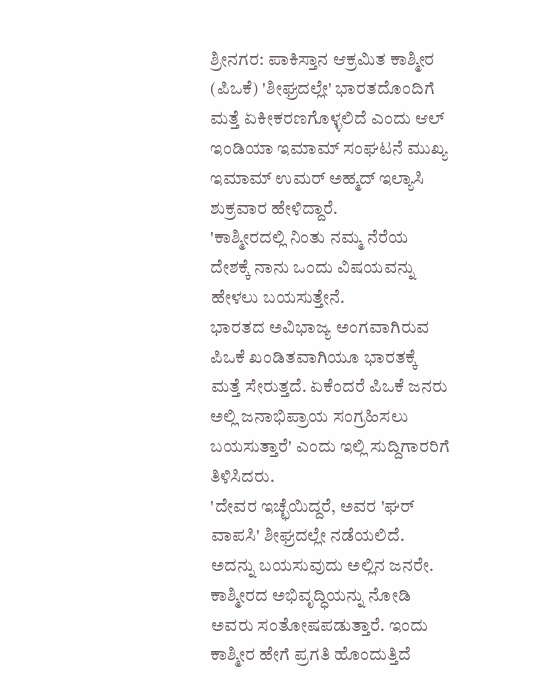ಶ್ರೀನಗರ: ಪಾಕಿಸ್ತಾನ ಆಕ್ರಮಿತ ಕಾಶ್ಮೀರ (ಪಿಒಕೆ) 'ಶೀಘ್ರದಲ್ಲೇ' ಭಾರತದೊಂದಿಗೆ ಮತ್ತೆ ಏಕೀಕರಣಗೊಳ್ಳಲಿದೆ ಎಂದು ಆಲ್ ಇಂಡಿಯಾ ಇಮಾಮ್ ಸಂಘಟನೆ ಮುಖ್ಯ ಇಮಾಮ್ ಉಮರ್ ಅಹ್ಮದ್ ಇಲ್ಯಾಸಿ ಶುಕ್ರವಾರ ಹೇಳಿದ್ದಾರೆ.
'ಕಾಶ್ಮೀರದಲ್ಲಿ ನಿಂತು ನಮ್ಮ ನೆರೆಯ ದೇಶಕ್ಕೆ ನಾನು ಒಂದು ವಿಷಯವನ್ನು ಹೇಳಲು ಬಯಸುತ್ತೇನೆ.
ಭಾರತದ ಅವಿಭಾಜ್ಯ ಅಂಗವಾಗಿರುವ ಪಿಒಕೆ ಖಂಡಿತವಾಗಿಯೂ ಭಾರತಕ್ಕೆ ಮತ್ತೆ ಸೇರುತ್ತದೆ. ಏಕೆಂದರೆ ಪಿಒಕೆ ಜನರು ಅಲ್ಲಿ ಜನಾಭಿಪ್ರಾಯ ಸಂಗ್ರಹಿಸಲು ಬಯಸುತ್ತಾರೆ' ಎಂದು ಇಲ್ಲಿ ಸುದ್ದಿಗಾರರಿಗೆ ತಿಳಿಸಿದರು.
'ದೇವರ ಇಚ್ಛೆಯಿದ್ದರೆ, ಅವರ 'ಘರ್ ವಾಪಸಿ' ಶೀಘ್ರದಲ್ಲೇ ನಡೆಯಲಿದೆ. ಅದನ್ನು ಬಯಸುವುದು ಅಲ್ಲಿನ ಜನರೇ. ಕಾಶ್ಮೀರದ ಅಭಿವೃದ್ಧಿಯನ್ನು ನೋಡಿ ಅವರು ಸಂತೋಷಪಡುತ್ತಾರೆ. ಇಂದು ಕಾಶ್ಮೀರ ಹೇಗೆ ಪ್ರಗತಿ ಹೊಂದುತ್ತಿದೆ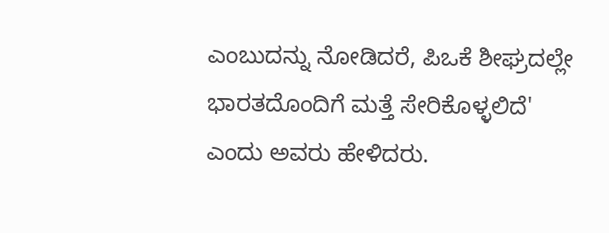ಎಂಬುದನ್ನು ನೋಡಿದರೆ, ಪಿಒಕೆ ಶೀಘ್ರದಲ್ಲೇ ಭಾರತದೊಂದಿಗೆ ಮತ್ತೆ ಸೇರಿಕೊಳ್ಳಲಿದೆ' ಎಂದು ಅವರು ಹೇಳಿದರು.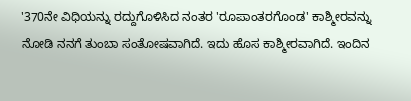'370ನೇ ವಿಧಿಯನ್ನು ರದ್ದುಗೊಳಿಸಿದ ನಂತರ 'ರೂಪಾಂತರಗೊಂಡ' ಕಾಶ್ಮೀರವನ್ನು ನೋಡಿ ನನಗೆ ತುಂಬಾ ಸಂತೋಷವಾಗಿದೆ. ಇದು ಹೊಸ ಕಾಶ್ಮೀರವಾಗಿದೆ. ಇಂದಿನ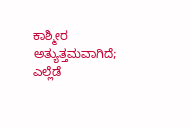ಕಾಶ್ಮೀರ ಅತ್ಯುತ್ತಮವಾಗಿದೆ; ಎಲ್ಲೆಡೆ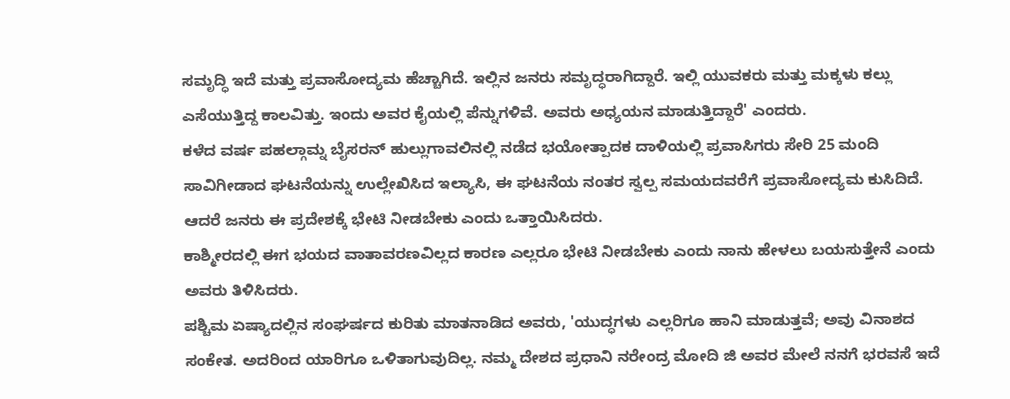ಸಮೃದ್ಧಿ ಇದೆ ಮತ್ತು ಪ್ರವಾಸೋದ್ಯಮ ಹೆಚ್ಚಾಗಿದೆ. ಇಲ್ಲಿನ ಜನರು ಸಮೃದ್ಧರಾಗಿದ್ದಾರೆ. ಇಲ್ಲಿ ಯುವಕರು ಮತ್ತು ಮಕ್ಕಳು ಕಲ್ಲು ಎಸೆಯುತ್ತಿದ್ದ ಕಾಲವಿತ್ತು. ಇಂದು ಅವರ ಕೈಯಲ್ಲಿ ಪೆನ್ನುಗಳಿವೆ. ಅವರು ಅಧ್ಯಯನ ಮಾಡುತ್ತಿದ್ದಾರೆ' ಎಂದರು.
ಕಳೆದ ವರ್ಷ ಪಹಲ್ಗಾಮ್ನ ಬೈಸರನ್ ಹುಲ್ಲುಗಾವಲಿನಲ್ಲಿ ನಡೆದ ಭಯೋತ್ಪಾದಕ ದಾಳಿಯಲ್ಲಿ ಪ್ರವಾಸಿಗರು ಸೇರಿ 25 ಮಂದಿ ಸಾವಿಗೀಡಾದ ಘಟನೆಯನ್ನು ಉಲ್ಲೇಖಿಸಿದ ಇಲ್ಯಾಸಿ, ಈ ಘಟನೆಯ ನಂತರ ಸ್ವಲ್ಪ ಸಮಯದವರೆಗೆ ಪ್ರವಾಸೋದ್ಯಮ ಕುಸಿದಿದೆ. ಆದರೆ ಜನರು ಈ ಪ್ರದೇಶಕ್ಕೆ ಭೇಟಿ ನೀಡಬೇಕು ಎಂದು ಒತ್ತಾಯಿಸಿದರು.
ಕಾಶ್ಮೀರದಲ್ಲಿ ಈಗ ಭಯದ ವಾತಾವರಣವಿಲ್ಲದ ಕಾರಣ ಎಲ್ಲರೂ ಭೇಟಿ ನೀಡಬೇಕು ಎಂದು ನಾನು ಹೇಳಲು ಬಯಸುತ್ತೇನೆ ಎಂದು ಅವರು ತಿಳಿಸಿದರು.
ಪಶ್ಚಿಮ ಏಷ್ಯಾದಲ್ಲಿನ ಸಂಘರ್ಷದ ಕುರಿತು ಮಾತನಾಡಿದ ಅವರು, 'ಯುದ್ಧಗಳು ಎಲ್ಲರಿಗೂ ಹಾನಿ ಮಾಡುತ್ತವೆ; ಅವು ವಿನಾಶದ ಸಂಕೇತ. ಅದರಿಂದ ಯಾರಿಗೂ ಒಳಿತಾಗುವುದಿಲ್ಲ. ನಮ್ಮ ದೇಶದ ಪ್ರಧಾನಿ ನರೇಂದ್ರ ಮೋದಿ ಜಿ ಅವರ ಮೇಲೆ ನನಗೆ ಭರವಸೆ ಇದೆ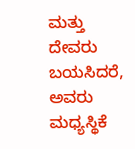ಮತ್ತು ದೇವರು ಬಯಸಿದರೆ, ಅವರು ಮಧ್ಯಸ್ಥಿಕೆ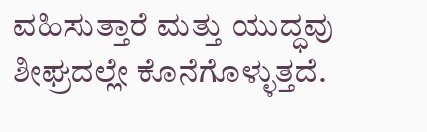ವಹಿಸುತ್ತಾರೆ ಮತ್ತು ಯುದ್ಧವು ಶೀಘ್ರದಲ್ಲೇ ಕೊನೆಗೊಳ್ಳುತ್ತದೆ.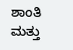ಶಾಂತಿ ಮತ್ತು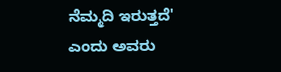ನೆಮ್ಮದಿ ಇರುತ್ತದೆ' ಎಂದು ಅವರು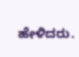ಹೇಳಿದರು.